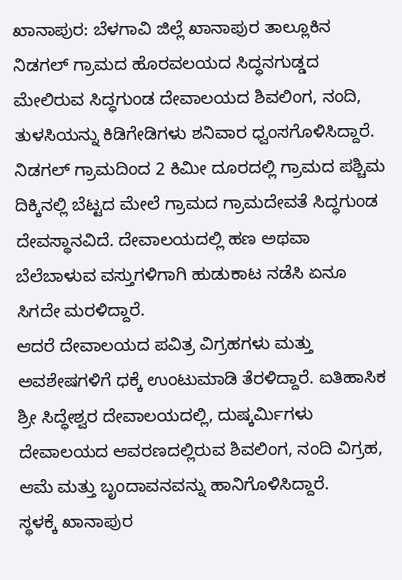ಖಾನಾಪುರ: ಬೆಳಗಾವಿ ಜಿಲ್ಲೆ ಖಾನಾಪುರ ತಾಲ್ಲೂಕಿನ ನಿಡಗಲ್ ಗ್ರಾಮದ ಹೊರವಲಯದ ಸಿದ್ಧನಗುಡ್ಡದ ಮೇಲಿರುವ ಸಿದ್ಧಗುಂಡ ದೇವಾಲಯದ ಶಿವಲಿಂಗ, ನಂದಿ, ತುಳಸಿಯನ್ನು ಕಿಡಿಗೇಡಿಗಳು ಶನಿವಾರ ಧ್ವಂಸಗೊಳಿಸಿದ್ದಾರೆ.
ನಿಡಗಲ್ ಗ್ರಾಮದಿಂದ 2 ಕಿಮೀ ದೂರದಲ್ಲಿ ಗ್ರಾಮದ ಪಶ್ಚಿಮ ದಿಕ್ಕಿನಲ್ಲಿ ಬೆಟ್ಟದ ಮೇಲೆ ಗ್ರಾಮದ ಗ್ರಾಮದೇವತೆ ಸಿದ್ಧಗುಂಡ ದೇವಸ್ಥಾನವಿದೆ. ದೇವಾಲಯದಲ್ಲಿ ಹಣ ಅಥವಾ ಬೆಲೆಬಾಳುವ ವಸ್ತುಗಳಿಗಾಗಿ ಹುಡುಕಾಟ ನಡೆಸಿ ಏನೂ ಸಿಗದೇ ಮರಳಿದ್ದಾರೆ.
ಆದರೆ ದೇವಾಲಯದ ಪವಿತ್ರ ವಿಗ್ರಹಗಳು ಮತ್ತು ಅವಶೇಷಗಳಿಗೆ ಧಕ್ಕೆ ಉಂಟುಮಾಡಿ ತೆರಳಿದ್ದಾರೆ. ಐತಿಹಾಸಿಕ ಶ್ರೀ ಸಿದ್ಧೇಶ್ವರ ದೇವಾಲಯದಲ್ಲಿ, ದುಷ್ಕರ್ಮಿಗಳು ದೇವಾಲಯದ ಆವರಣದಲ್ಲಿರುವ ಶಿವಲಿಂಗ, ನಂದಿ ವಿಗ್ರಹ, ಆಮೆ ಮತ್ತು ಬೃಂದಾವನವನ್ನು ಹಾನಿಗೊಳಿಸಿದ್ದಾರೆ.
ಸ್ಥಳಕ್ಕೆ ಖಾನಾಪುರ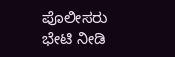ಪೊಲೀಸರು ಭೇಟಿ ನೀಡಿ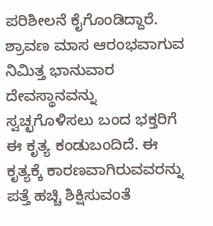ಪರಿಶೀಲನೆ ಕೈಗೊಂಡಿದ್ದಾರೆ. ಶ್ರಾವಣ ಮಾಸ ಆರಂಭವಾಗುವ ನಿಮಿತ್ತ ಭಾನುವಾರ ದೇವಸ್ಥಾನವನ್ನು ಸ್ವಚ್ಛಗೊಳಿಸಲು ಬಂದ ಭಕ್ತರಿಗೆ ಈ ಕೃತ್ಯ ಕಂಡುಬಂದಿದೆ. ಈ ಕೃತ್ಯಕ್ಕೆ ಕಾರಣವಾಗಿರುವವರನ್ನು ಪತ್ತೆ ಹಚ್ಚಿ ಶಿಕ್ಷಿಸುವಂತೆ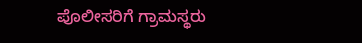ಪೊಲೀಸರಿಗೆ ಗ್ರಾಮಸ್ಥರು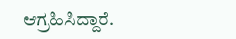ಆಗ್ರಹಿಸಿದ್ದಾರೆ.